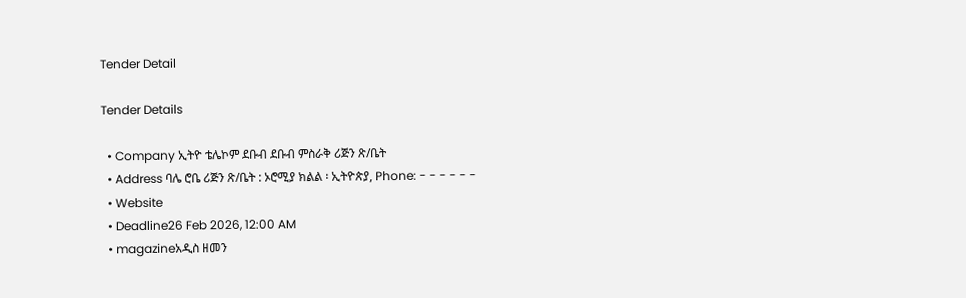Tender Detail

Tender Details

  • Company ኢትዮ ቴሌኮም ደቡብ ደቡብ ምስራቅ ሪጅን ጽ/ቤት
  • Address ባሌ ሮቤ ሪጅን ጽ/ቤት : ኦሮሚያ ክልል ፡ ኢትዮጵያ, Phone: - - - - - -
  • Website
  • Deadline26 Feb 2026, 12:00 AM
  • magazineአዲስ ዘመን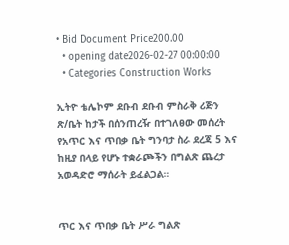• Bid Document Price200.00
  • opening date2026-02-27 00:00:00
  • Categories Construction Works

ኢትዮ ቴሌኮም ደቡብ ደቡብ ምስራቅ ሪጅን ጽ/ቤት ከታች በሰንጠረዥ በተገለፀው መሰረት የአጥር እና ጥበቃ ቤት ግንባታ ስራ ደረጃ 5 እና ከዚያ በላይ የሆኑ ተቋራጮችን በግልጽ ጨረታ አወዳድሮ ማሰራት ይፈልጋል።


ጥር እና ጥበቃ ቤት ሥራ ግልጽ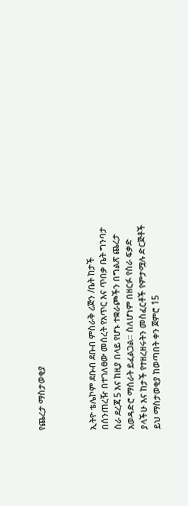የጨረታ ማስታወቂያ



ኢትዮ ቴሌኮም ደቡብ ደቡብ ምስራቅ ሪጅን /ቤት ከታች በሰንጠረዥ በተገለፀው መሰረት የአጥር እና ጥበቃ ቤት ግንባታ ስራ ደረጃ 5 እና ከዚያ በላይ የሆኑ ተቋራጮችን በግልጽ ጨረታ አወዳድሮ ማሰራት ይፈልጋል። ስለሆነም በዘርፉ የስራ ፍቃድ ያላችሁ እና ከታች የተዘረዘሩትን መስፈርቶች የምታሟሉ ድርጅቶች ይህ ማስታወቂያ ከወጣበት ቀን ጀምሮ 15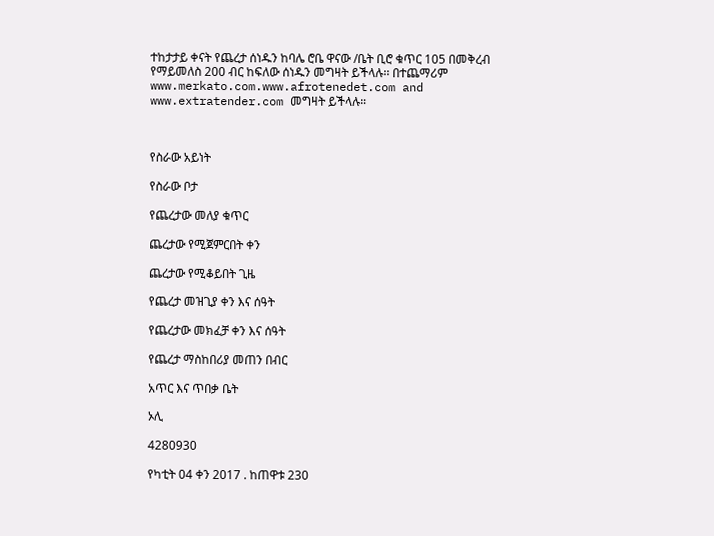ተከታታይ ቀናት የጨረታ ሰነዱን ከባሌ ሮቤ ዋናው /ቤት ቢሮ ቁጥር 105 በመቅረብ የማይመለስ 200 ብር ከፍለው ሰነዱን መግዛት ይችላሉ፡፡ በተጨማሪም www.merkato.com.www.afrotenedet.com and www.extratender.com መግዛት ይችላሉ።



የስራው አይነት

የስራው ቦታ

የጨረታው መለያ ቁጥር

ጨረታው የሚጀምርበት ቀን

ጨረታው የሚቆይበት ጊዜ

የጨረታ መዝጊያ ቀን እና ሰዓት

የጨረታው መክፈቻ ቀን እና ሰዓት

የጨረታ ማስከበሪያ መጠን በብር

አጥር እና ጥበቃ ቤት

ኦሊ

4280930

የካቲት 04 ቀን 2017 . ከጠዋቱ 230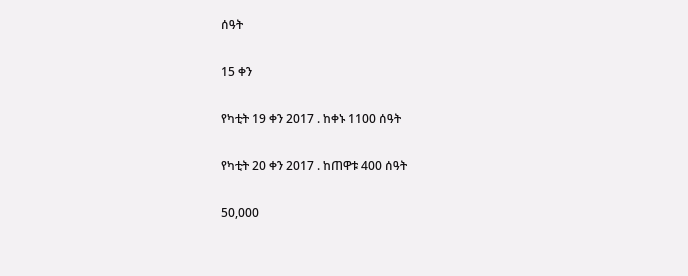ሰዓት

15 ቀን

የካቲት 19 ቀን 2017 . ከቀኑ 1100 ሰዓት

የካቲት 20 ቀን 2017 . ከጠዋቱ 400 ሰዓት

50,000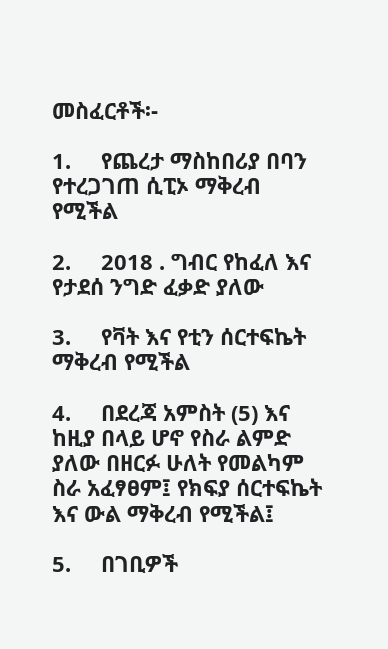መስፈርቶች፡-

1.     የጨረታ ማስከበሪያ በባን የተረጋገጠ ሲፒኦ ማቅረብ የሚችል

2.     2018 . ግብር የከፈለ እና የታደሰ ንግድ ፈቃድ ያለው

3.     የቫት እና የቲን ሰርተፍኬት ማቅረብ የሚችል

4.     በደረጃ አምስት (5) እና ከዚያ በላይ ሆኖ የስራ ልምድ ያለው በዘርፉ ሁለት የመልካም ስራ አፈፃፀም፤ የክፍያ ሰርተፍኬት እና ውል ማቅረብ የሚችል፤

5.     በገቢዎች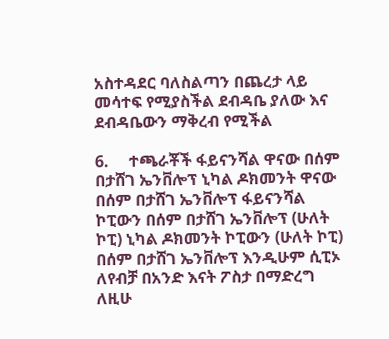አስተዳደር ባለስልጣን በጨረታ ላይ መሳተፍ የሚያስችል ደብዳቤ ያለው እና ደብዳቤውን ማቅረብ የሚችል

6.     ተጫራቾች ፋይናንሻል ዋናው በሰም በታሸገ ኤንቨሎፕ ኒካል ዶክመንት ዋናው በሰም በታሸገ ኤንቨሎፕ ፋይናንሻል ኮፒውን በሰም በታሸገ ኤንቨሎፕ (ሁለት ኮፒ) ኒካል ዶክመንት ኮፒውን (ሁለት ኮፒ) በሰም በታሸገ ኤንቨሎፕ እንዲሁም ሲፒኦ ለየብቻ በአንድ እናት ፖስታ በማድረግ ለዚሁ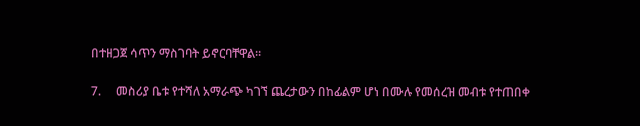በተዘጋጀ ሳጥን ማስገባት ይኖርባቸዋል።

7.     መስሪያ ቤቱ የተሻለ አማራጭ ካገኘ ጨረታውን በከፊልም ሆነ በሙሉ የመሰረዝ መብቱ የተጠበቀ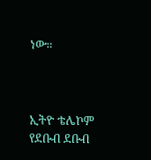ነው።



ኢትዮ ቴሌኮም የደቡብ ደቡብ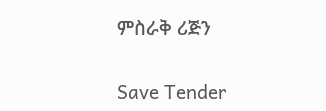ምስራቅ ሪጅን

Save Tender